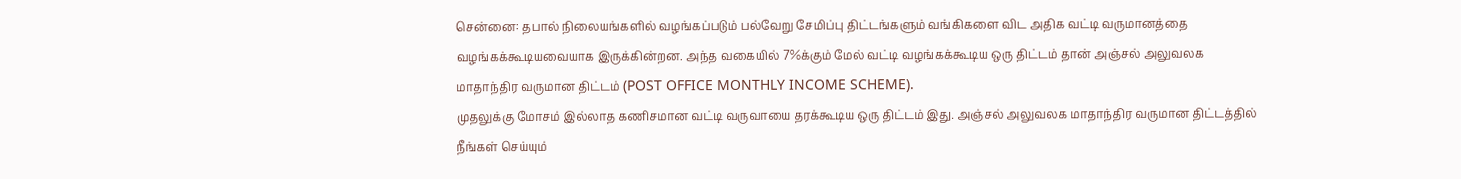சென்னை: தபால் நிலையங்களில் வழங்கப்படும் பல்வேறு சேமிப்பு திட்டங்களும் வங்கிகளை விட அதிக வட்டி வருமானத்தை வழங்கக்கூடியவையாக இருக்கின்றன. அந்த வகையில் 7%க்கும் மேல் வட்டி வழங்கக்கூடிய ஒரு திட்டம் தான் அஞ்சல் அலுவலக மாதாந்திர வருமான திட்டம் (POST OFFICE MONTHLY INCOME SCHEME).
முதலுக்கு மோசம் இல்லாத கணிசமான வட்டி வருவாயை தரக்கூடிய ஒரு திட்டம் இது. அஞ்சல் அலுவலக மாதாந்திர வருமான திட்டத்தில் நீங்கள் செய்யும்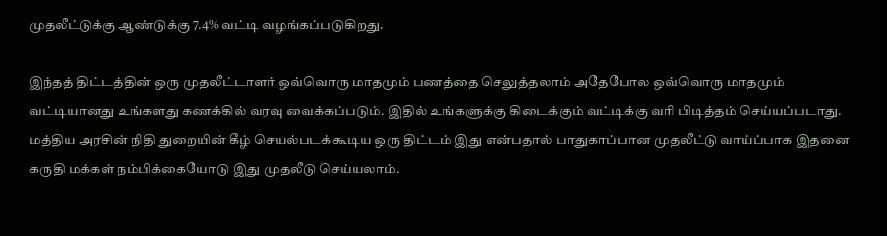முதலீட்டுக்கு ஆண்டுக்கு 7.4% வட்டி வழங்கப்படுகிறது.

இந்தத் திட்டத்தின் ஒரு முதலீட்டாளர் ஒவ்வொரு மாதமும் பணத்தை செலுத்தலாம் அதேபோல ஒவ்வொரு மாதமும் வட்டியானது உங்களது கணக்கில் வரவு வைக்கப்படும். இதில் உங்களுக்கு கிடைக்கும் வட்டிக்கு வரி பிடித்தம் செய்யப்படாது. மத்திய அரசின் நிதி துறையின் கீழ் செயல்படக்கூடிய ஒரு திட்டம் இது என்பதால் பாதுகாப்பான முதலீட்டு வாய்ப்பாக இதனை கருதி மக்கள் நம்பிக்கையோடு இது முதலீடு செய்யலாம்.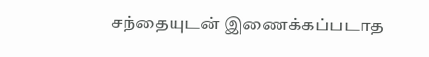சந்தையுடன் இணைக்கப்படாத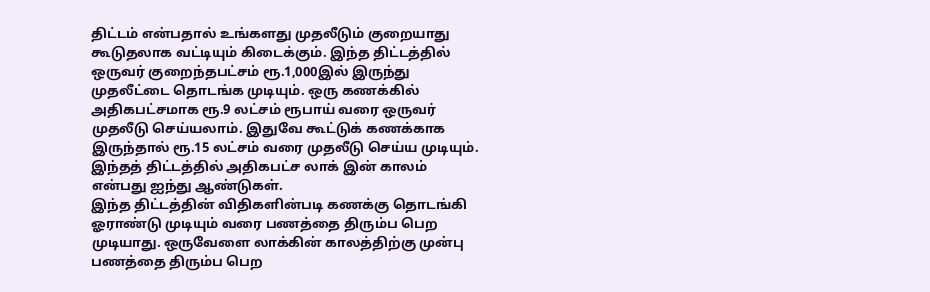திட்டம் என்பதால் உங்களது முதலீடும் குறையாது கூடுதலாக வட்டியும் கிடைக்கும். இந்த திட்டத்தில் ஒருவர் குறைந்தபட்சம் ரூ.1,000இல் இருந்து முதலீட்டை தொடங்க முடியும். ஒரு கணக்கில் அதிகபட்சமாக ரூ.9 லட்சம் ரூபாய் வரை ஒருவர் முதலீடு செய்யலாம். இதுவே கூட்டுக் கணக்காக இருந்தால் ரூ.15 லட்சம் வரை முதலீடு செய்ய முடியும். இந்தத் திட்டத்தில் அதிகபட்ச லாக் இன் காலம் என்பது ஐந்து ஆண்டுகள்.
இந்த திட்டத்தின் விதிகளின்படி கணக்கு தொடங்கி ஓராண்டு முடியும் வரை பணத்தை திரும்ப பெற முடியாது. ஒருவேளை லாக்கின் காலத்திற்கு முன்பு பணத்தை திரும்ப பெற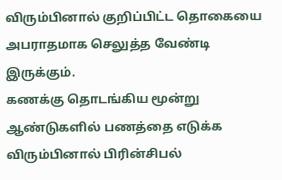விரும்பினால் குறிப்பிட்ட தொகையை அபராதமாக செலுத்த வேண்டி இருக்கும்.
கணக்கு தொடங்கிய மூன்று ஆண்டுகளில் பணத்தை எடுக்க விரும்பினால் பிரின்சிபல்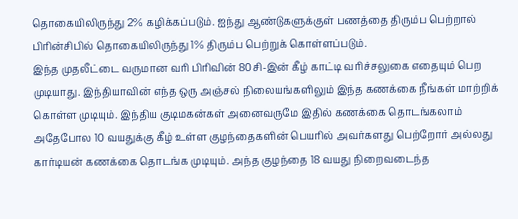தொகையிலிருந்து 2% கழிக்கப்படும். ஐந்து ஆண்டுகளுக்குள் பணத்தை திரும்ப பெற்றால் பிரின்சிபில் தொகையிலிருந்து 1% திரும்ப பெற்றுக் கொள்ளப்படும்.
இந்த முதலீட்டை வருமான வரி பிரிவின் 80சி-இன் கீழ் காட்டி வரிச்சலுகை எதையும் பெற முடியாது. இந்தியாவின் எந்த ஒரு அஞ்சல் நிலையங்களிலும் இந்த கணக்கை நீங்கள் மாற்றிக் கொள்ள முடியும். இந்திய குடிமகன்கள் அனைவருமே இதில் கணக்கை தொடங்கலாம் அதேபோல 10 வயதுக்கு கீழ் உள்ள குழந்தைகளின் பெயரில் அவர்களது பெற்றோர் அல்லது கார்டியன் கணக்கை தொடங்க முடியும். அந்த குழந்தை 18 வயது நிறைவடைந்த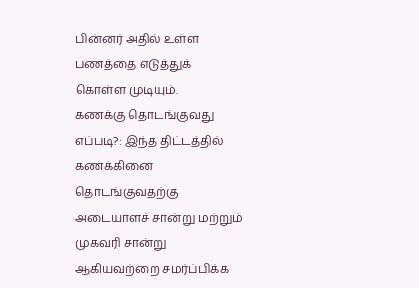பின்னர் அதில் உள்ள பணத்தை எடுத்துக் கொள்ள முடியும்.
கணக்கு தொடங்குவது எப்படி?: இந்த திட்டத்தில் கணக்கினை தொடங்குவதற்கு அடையாளச் சான்று மற்றும் முகவரி சான்று ஆகியவற்றை சமர்ப்பிக்க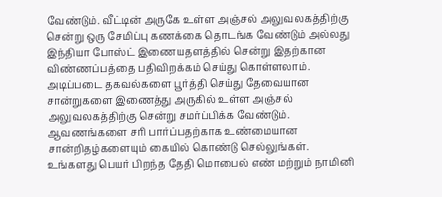வேண்டும். வீட்டின் அருகே உள்ள அஞ்சல் அலுவலகத்திற்கு சென்று ஒரு சேமிப்பு கணக்கை தொடங்க வேண்டும் அல்லது இந்தியா போஸ்ட் இணையதளத்தில் சென்று இதற்கான விண்ணப்பத்தை பதிவிறக்கம் செய்து கொள்ளலாம்.
அடிப்படை தகவல்களை பூர்த்தி செய்து தேவையான சான்றுகளை இணைத்து அருகில் உள்ள அஞ்சல் அலுவலகத்திற்கு சென்று சமர்ப்பிக்க வேண்டும். ஆவணங்களை சரி பார்ப்பதற்காக உண்மையான சான்றிதழ்களையும் கையில் கொண்டு செல்லுங்கள்.
உங்களது பெயர் பிறந்த தேதி மொபைல் எண் மற்றும் நாமினி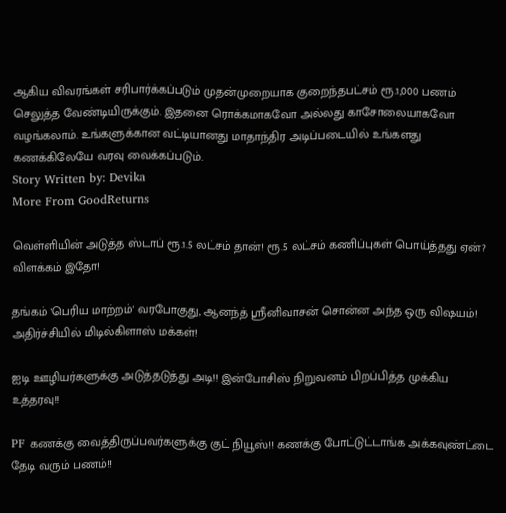ஆகிய விவரங்கள் சரிபார்க்கப்படும் முதன்முறையாக குறைந்தபட்சம் ரூ.1,000 பணம் செலுத்த வேண்டியிருக்கும். இதனை ரொக்கமாகவோ அல்லது காசோலையாகவோ வழங்கலாம். உங்களுக்கான வட்டியானது மாதாந்திர அடிப்படையில் உங்களது கணக்கிலேயே வரவு வைக்கப்படும்.
Story Written by: Devika
More From GoodReturns

வெள்ளியின் அடுத்த ஸ்டாப் ரூ.1.5 லட்சம் தான்! ரூ.5 லட்சம் கணிப்புகள் பொய்த்தது ஏன்? விளக்கம் இதோ!

தங்கம் 'பெரிய மாற்றம்' வரபோகுது, ஆனந்த் ஸ்ரீனிவாசன் சொன்ன அந்த ஒரு விஷயம்! அதிர்ச்சியில் மிடில்கிளாஸ் மக்கள்!

ஐடி ஊழியர்களுக்கு அடுத்தடுத்து அடி!! இன்போசிஸ் நிறுவனம் பிறப்பித்த முக்கிய உத்தரவு!!

PF கணக்கு வைத்திருப்பவர்களுக்கு குட் நியூஸ்!! கணக்கு போட்டுட்டாங்க அக்கவுண்ட்டை தேடி வரும் பணம்!!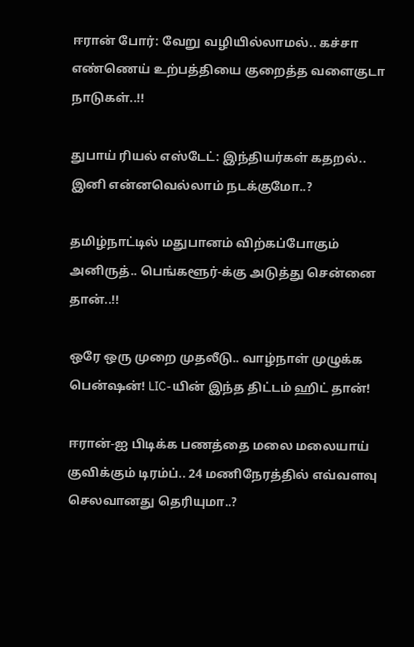ஈரான் போர்: வேறு வழியில்லாமல்.. கச்சா எண்ணெய் உற்பத்தியை குறைத்த வளைகுடா நாடுகள்..!!

துபாய் ரியல் எஸ்டேட்: இந்தியர்கள் கதறல்.. இனி என்னவெல்லாம் நடக்குமோ..?

தமிழ்நாட்டில் மதுபானம் விற்கப்போகும் அனிருத்.. பெங்களூர்-க்கு அடுத்து சென்னை தான்..!!

ஒரே ஒரு முறை முதலீடு.. வாழ்நாள் முழுக்க பென்ஷன்! LIC-யின் இந்த திட்டம் ஹிட் தான்!

ஈரான்-ஐ பிடிக்க பணத்தை மலை மலையாய் குவிக்கும் டிரம்ப்.. 24 மணிநேரத்தில் எவ்வளவு செலவானது தெரியுமா..?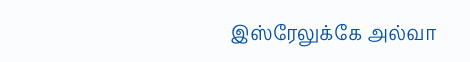இஸ்ரேலுக்கே அல்வா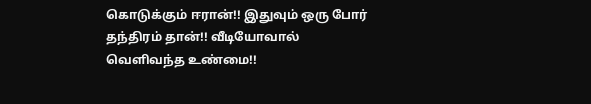கொடுக்கும் ஈரான்!! இதுவும் ஒரு போர் தந்திரம் தான்!! வீடியோவால் வெளிவந்த உண்மை!!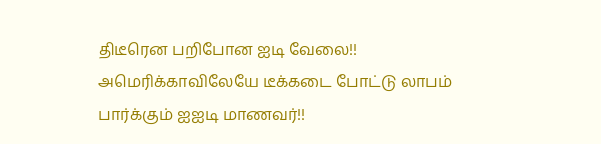திடீரென பறிபோன ஐடி வேலை!! அமெரிக்காவிலேயே டீக்கடை போட்டு லாபம் பார்க்கும் ஐஐடி மாணவர்!!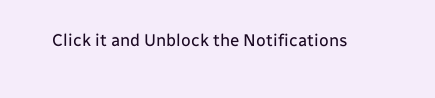Click it and Unblock the Notifications